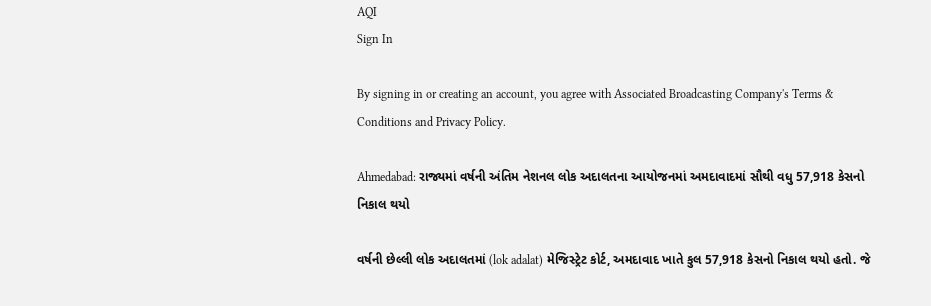AQI
Sign In

By signing in or creating an account, you agree with Associated Broadcasting Company's Terms & Conditions and Privacy Policy.

Ahmedabad: રાજ્યમાં વર્ષની અંતિમ નેશનલ લોક અદાલતના આયોજનમાં અમદાવાદમાં સૌથી વધુ 57,918 કેસનો નિકાલ થયો

વર્ષની છેલ્લી લોક અદાલતમાં (lok adalat) મેજિસ્ટ્રેટ કોર્ટ, અમદાવાદ ખાતે કુલ 57,918 કેસનો નિકાલ થયો હતો. જે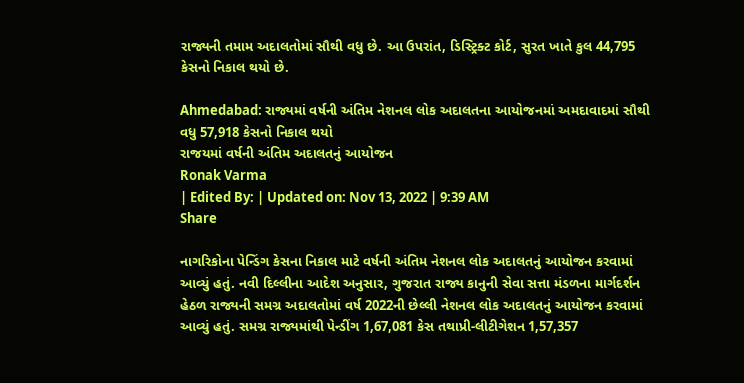રાજ્યની તમામ અદાલતોમાં સૌથી વધુ છે. આ ઉપરાંત, ડિસ્ટ્રિક્ટ કોર્ટ, સુરત ખાતે કુલ 44,795 કેસનો નિકાલ થયો છે.

Ahmedabad: રાજ્યમાં વર્ષની અંતિમ નેશનલ લોક અદાલતના આયોજનમાં અમદાવાદમાં સૌથી વધુ 57,918 કેસનો નિકાલ થયો
રાજયમાં વર્ષની અંતિમ અદાલતનું આયોજન
Ronak Varma
| Edited By: | Updated on: Nov 13, 2022 | 9:39 AM
Share

નાગરિકોના પેન્ડિંગ કેસના નિકાલ માટે વર્ષની અંતિમ નેશનલ લોક અદાલતનું આયોજન કરવામાં આવ્યું હતું. નવી દિલ્લીના આદેશ અનુસાર, ગુજરાત રાજ્ય કાનુની સેવા સત્તા મંડળના માર્ગદર્શન હેઠળ રાજ્યની સમગ્ર અદાલતોમાં વર્ષ 2022ની છેલ્લી નેશનલ લોક અદાલતનું આયોજન કરવામાં આવ્યું હતું. સમગ્ર રાજ્યમાંથી પેન્ડીંગ 1,67,081 કેસ તથાપ્રી-લીટીગેશન 1,57,357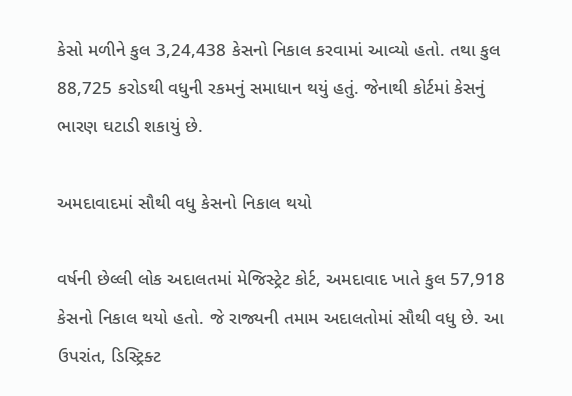કેસો મળીને કુલ 3,24,438 કેસનો નિકાલ કરવામાં આવ્યો હતો. તથા કુલ 88,725 કરોડથી વધુની રકમનું સમાધાન થયું હતું. જેનાથી કોર્ટમાં કેસનું ભારણ ઘટાડી શકાયું છે.

અમદાવાદમાં સૌથી વધુ કેસનો નિકાલ થયો

વર્ષની છેલ્લી લોક અદાલતમાં મેજિસ્ટ્રેટ કોર્ટ, અમદાવાદ ખાતે કુલ 57,918 કેસનો નિકાલ થયો હતો. જે રાજ્યની તમામ અદાલતોમાં સૌથી વધુ છે. આ ઉપરાંત, ડિસ્ટ્રિક્ટ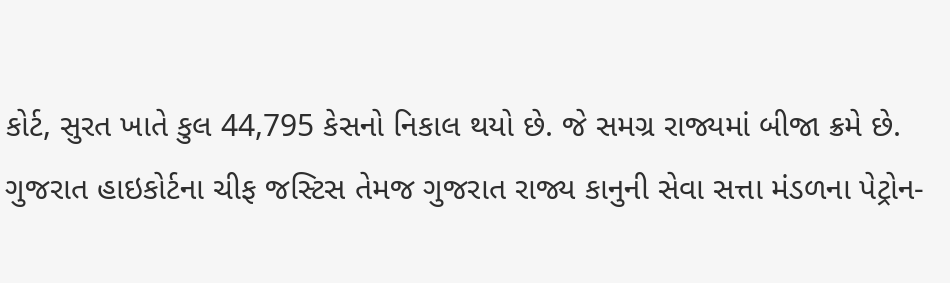કોર્ટ, સુરત ખાતે કુલ 44,795 કેસનો નિકાલ થયો છે. જે સમગ્ર રાજ્યમાં બીજા ક્રમે છે. ગુજરાત હાઇકોર્ટના ચીફ જસ્ટિસ તેમજ ગુજરાત રાજ્ય કાનુની સેવા સત્તા મંડળના પેટ્રોન-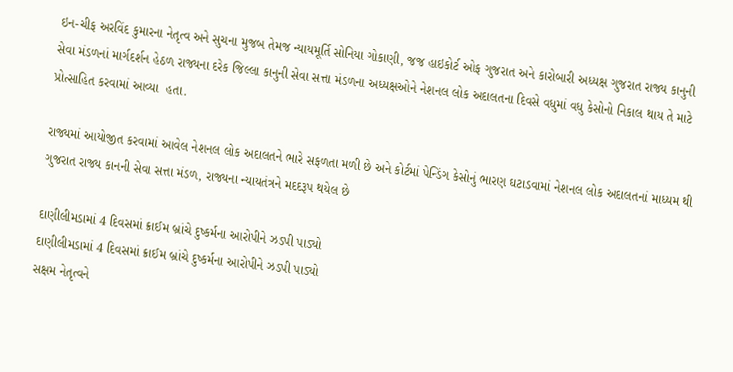ઇન-ચીફ અરવિંદ કુમારના નેતૃત્વ અને સુચના મુજબ તેમજ ન્યાયમૂર્તિ સોનિયા ગોકાણી, જજ હાઇકોર્ટ ઓફ ગુજરાત અને કારોબારી અધ્યક્ષ ગુજરાત રાજ્ય કાનુની સેવા મંડળનાં માર્ગદર્શન હેઠળ રાજ્યના દરેક જિલ્લા કાનુની સેવા સત્તા મંડળના અધ્યક્ષઓને નેશનલ લોક અદાલતના દિવસે વધુમાં વધુ કેસોનો નિકાલ થાય તે માટે પ્રોત્સાહિત કરવામાં આવ્યા  હતા.

રાજ્યમાં આયોજીત કરવામાં આવેલ નેશનલ લોક અદાલતને ભારે સફળતા મળી છે અને કોર્ટમાં પેન્ડિંગ કેસોનું ભારણ ઘટાડવામાં નેશનલ લોક અદાલતનાં માધ્યમ થી ગુજરાત રાજ્ય કાનની સેવા સત્તા મંડળ, રાજ્યના ન્યાયતંત્રને મદદરૂપ થયેલ છે

દાણીલીમડામાં 4 દિવસમાં ક્રાઈમ બ્રાંચે દુષ્કર્મના આરોપીને ઝડપી પાડ્યો
દાણીલીમડામાં 4 દિવસમાં ક્રાઈમ બ્રાંચે દુષ્કર્મના આરોપીને ઝડપી પાડ્યો
સક્ષમ નેતૃત્વને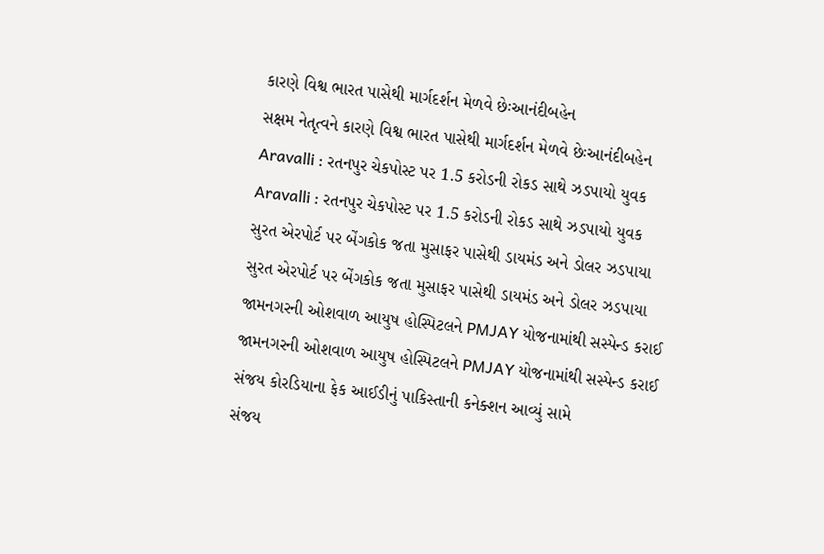કારણે વિશ્વ ભારત પાસેથી માર્ગદર્શન મેળવે છેઃઆનંદીબહેન
સક્ષમ નેતૃત્વને કારણે વિશ્વ ભારત પાસેથી માર્ગદર્શન મેળવે છેઃઆનંદીબહેન
Aravalli : રતનપુર ચેકપોસ્ટ પર 1.5 કરોડની રોકડ સાથે ઝડપાયો યુવક
Aravalli : રતનપુર ચેકપોસ્ટ પર 1.5 કરોડની રોકડ સાથે ઝડપાયો યુવક
સુરત એરપોર્ટ પર બેંગકોક જતા મુસાફર પાસેથી ડાયમંડ અને ડોલર ઝડપાયા
સુરત એરપોર્ટ પર બેંગકોક જતા મુસાફર પાસેથી ડાયમંડ અને ડોલર ઝડપાયા
જામનગરની ઓશવાળ આયુષ હોસ્પિટલને PMJAY યોજનામાંથી સસ્પેન્ડ કરાઈ
જામનગરની ઓશવાળ આયુષ હોસ્પિટલને PMJAY યોજનામાંથી સસ્પેન્ડ કરાઈ
સંજય કોરડિયાના ફેક આઈડીનું પાકિસ્તાની કનેક્શન આવ્યું સામે
સંજય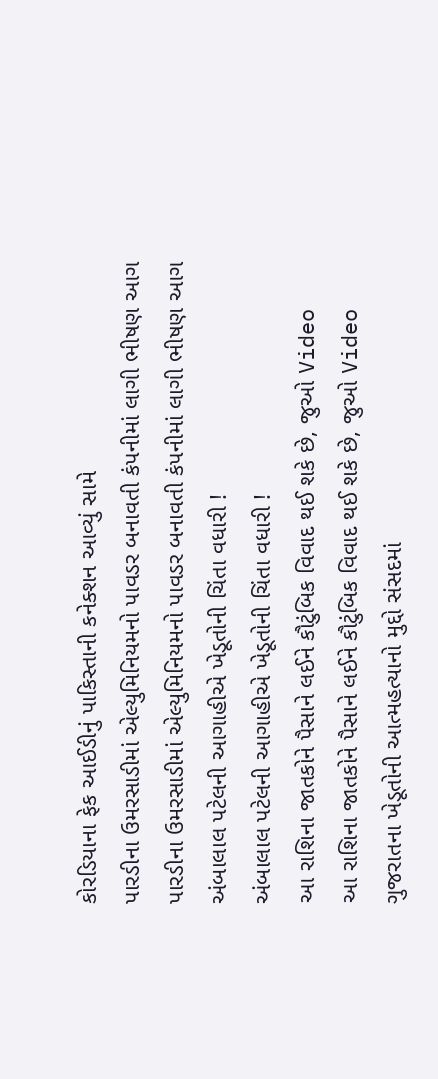કોરડિયાના ફેક આઈડીનું પાકિસ્તાની કનેક્શન આવ્યું સામે
પારડીના ઉમરસાડીમાં એલ્યુમિનિયમનો પાવડર બનાવતી કંપનીમાં લાગી ભીષણ આગ
પારડીના ઉમરસાડીમાં એલ્યુમિનિયમનો પાવડર બનાવતી કંપનીમાં લાગી ભીષણ આગ
અંબાલાલ પટેલની આગાહીએ ખેડૂતોની ચિંતા વધારી !
અંબાલાલ પટેલની આગાહીએ ખેડૂતોની ચિંતા વધારી !
આ રાશિના જાતકોને પૈસાને લઈને કૌટુંબિક વિવાદ થઈ શકે છે, જુઓ Video
આ રાશિના જાતકોને પૈસાને લઈને કૌટુંબિક વિવાદ થઈ શકે છે, જુઓ Video
ગુજરાતના ખેડૂતોની આત્મહત્યાનો મુદ્દો સંસદમાં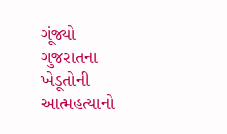ગૂંજ્યો
ગુજરાતના ખેડૂતોની આત્મહત્યાનો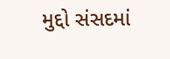મુદ્દો સંસદમાં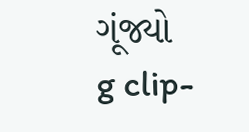ગૂંજ્યો
g clip-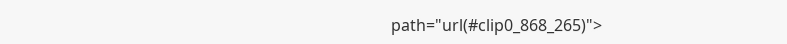path="url(#clip0_868_265)">